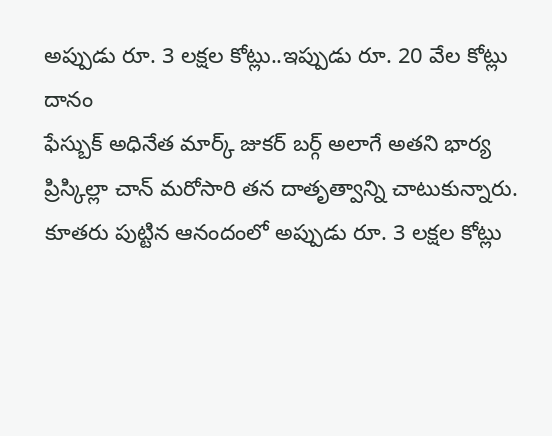అప్పుడు రూ. 3 లక్షల కోట్లు..ఇప్పుడు రూ. 20 వేల కోట్లు దానం
ఫేస్బుక్ అధినేత మార్క్ జుకర్ బర్గ్ అలాగే అతని భార్య ప్రిస్కిల్లా చాన్ మరోసారి తన దాతృత్వాన్ని చాటుకున్నారు. కూతరు పుట్టిన ఆనందంలో అప్పుడు రూ. 3 లక్షల కోట్లు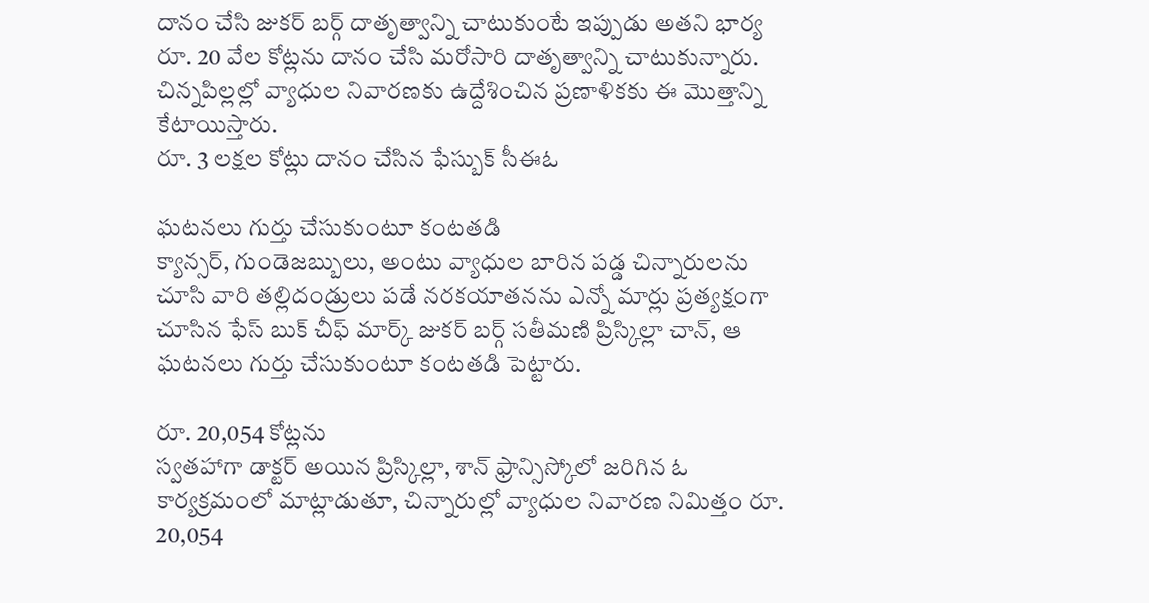దానం చేసి జుకర్ బర్గ్ దాతృత్వాన్ని చాటుకుంటే ఇప్పుడు అతని భార్య రూ. 20 వేల కోట్లను దానం చేసి మరోసారి దాతృత్వాన్ని చాటుకున్నారు. చిన్నపిల్లల్లో వ్యాధుల నివారణకు ఉద్దేశించిన ప్రణాళికకు ఈ మొత్తాన్ని కేటాయిస్తారు.
రూ. 3 లక్షల కోట్లు దానం చేసిన ఫేస్బుక్ సీఈఓ

ఘటనలు గుర్తు చేసుకుంటూ కంటతడి
క్యాన్సర్, గుండెజబ్బులు, అంటు వ్యాధుల బారిన పడ్డ చిన్నారులను చూసి వారి తల్లిదండ్రులు పడే నరకయాతనను ఎన్నో మార్లు ప్రత్యక్షంగా చూసిన ఫేస్ బుక్ చీఫ్ మార్క్ జుకర్ బర్గ్ సతీమణి ప్రిస్కిల్లా చాన్, ఆ ఘటనలు గుర్తు చేసుకుంటూ కంటతడి పెట్టారు.

రూ. 20,054 కోట్లను
స్వతహాగా డాక్టర్ అయిన ప్రిస్కిల్లా, శాన్ ఫ్రాన్సిస్కోలో జరిగిన ఓ కార్యక్రమంలో మాట్లాడుతూ, చిన్నారుల్లో వ్యాధుల నివారణ నిమిత్తం రూ. 20,054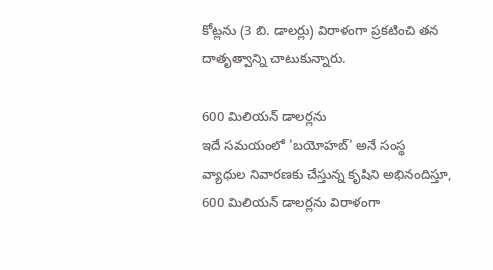కోట్లను (3 బి. డాలర్లు) విరాళంగా ప్రకటించి తన దాతృత్వాన్ని చాటుకున్నారు.

600 మిలియన్ డాలర్లను
ఇదే సమయంలో 'బయోహబ్' అనే సంస్థ వ్యాధుల నివారణకు చేస్తున్న కృషిని అభినందిస్తూ, 600 మిలియన్ డాలర్లను విరాళంగా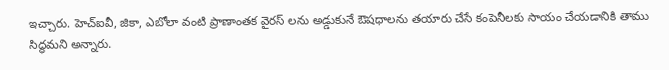ఇచ్చారు. హెచ్ఐవీ, జికా, ఎబోలా వంటి ప్రాణాంతక వైరస్ లను అడ్డుకునే ఔషధాలను తయారు చేసే కంపెనీలకు సాయం చేయడానికి తాము సిద్ధమని అన్నారు.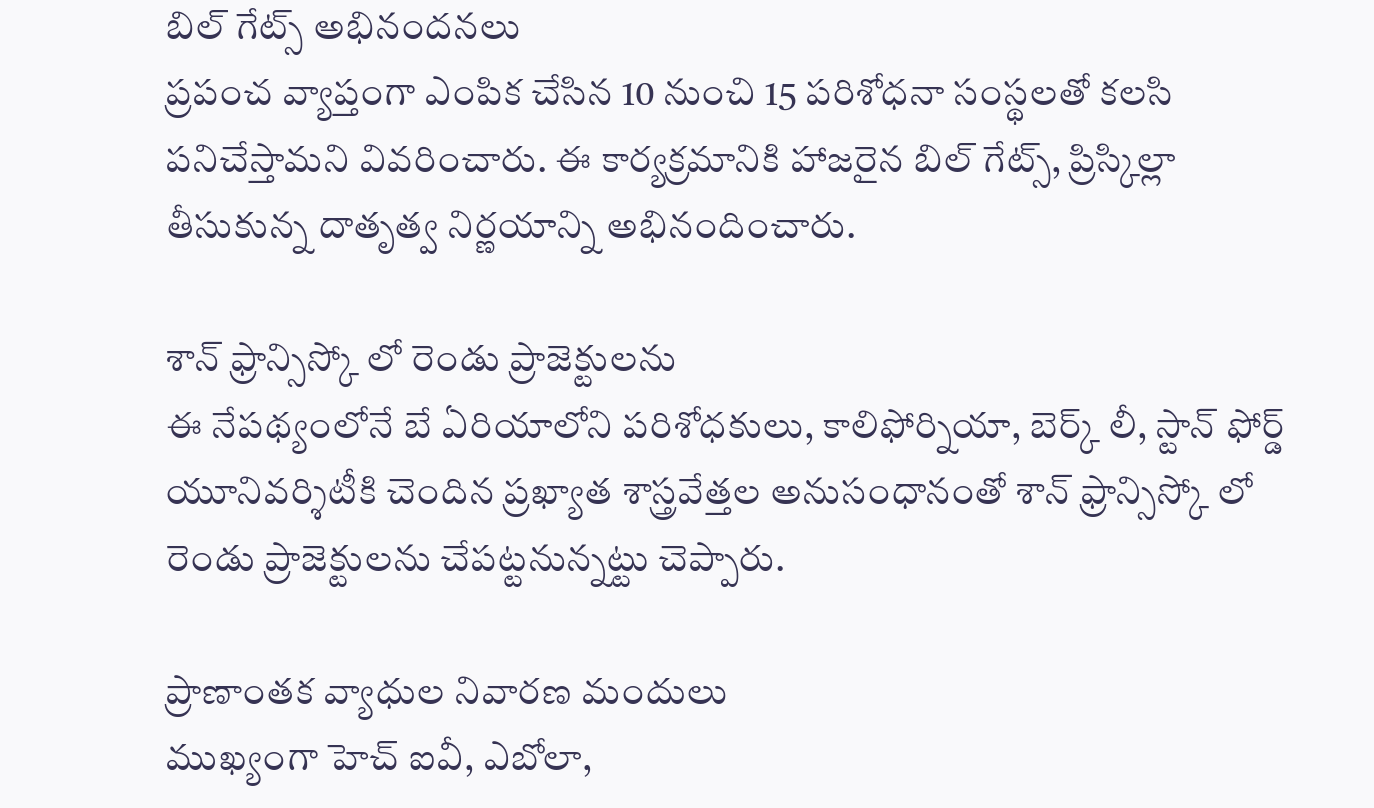బిల్ గేట్స్ అభినందనలు
ప్రపంచ వ్యాప్తంగా ఎంపిక చేసిన 10 నుంచి 15 పరిశోధనా సంస్థలతో కలసి పనిచేస్తామని వివరించారు. ఈ కార్యక్రమానికి హాజరైన బిల్ గేట్స్, ప్రిస్కిల్లా తీసుకున్న దాతృత్వ నిర్ణయాన్ని అభినందించారు.

శాన్ ఫ్రాన్సిస్కో లో రెండు ప్రాజెక్టులను
ఈ నేపథ్యంలోనే బే ఏరియాలోని పరిశోధకులు, కాలిఫోర్నియా, బెర్క్ లీ, స్టాన్ ఫోర్డ్ యూనివర్శిటీకి చెందిన ప్రఖ్యాత శాస్త్రవేత్తల అనుసంధానంతో శాన్ ఫ్రాన్సిస్కో లో రెండు ప్రాజెక్టులను చేపట్టనున్నట్టు చెప్పారు.

ప్రాణాంతక వ్యాధుల నివారణ మందులు
ముఖ్యంగా హెచ్ ఐవీ, ఎబోలా,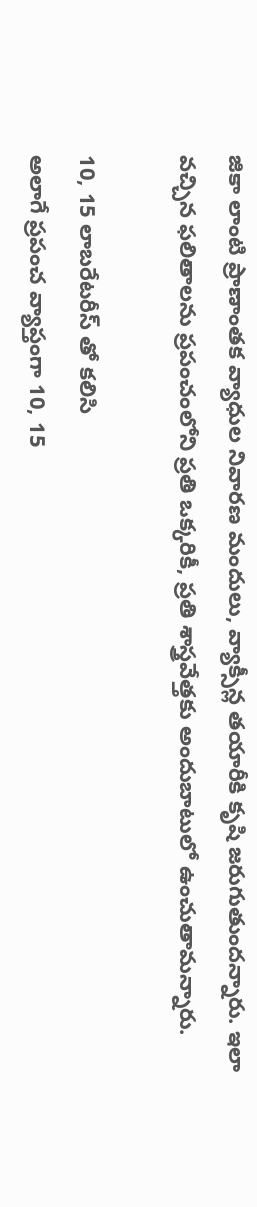జికా లాంటి ప్రాణాంతక వ్యాధుల నివారణ మందులు, వ్యాక్సీన్ల తయారీకి కృషి జరుగుతుందన్నారు. ఇలా వచ్చిన ఫలితాలను ప్రపంచంలోని ప్రతి ఒక్కరికీ, ప్రతి శాస్త్రవేత్తకు అందుబాటులో ఉంచుతామన్నారు.

10, 15 లాబరేటరీస్ తో కలిసి
అలాగే ప్రపంచ వ్యాప్తంగా 10, 15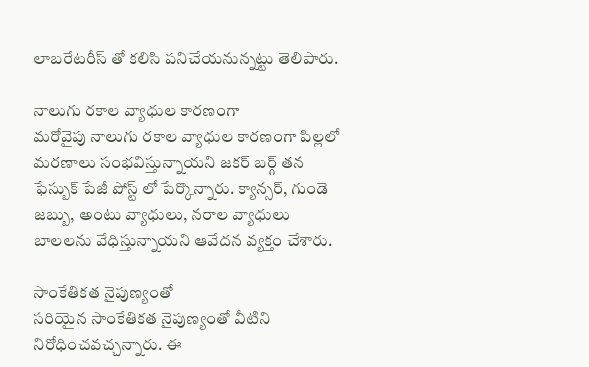లాబరేటరీస్ తో కలిసి పనిచేయనున్నట్టు తెలిపారు.

నాలుగు రకాల వ్యాధుల కారణంగా
మరోవైపు నాలుగు రకాల వ్యాధుల కారణంగా పిల్లలో మరణాలు సంభవిస్తున్నాయని జకర్ బర్గ్ తన ఫేస్బుక్ పేజీ పోస్ట్ లో పేర్కొన్నారు. క్యాన్సర్, గుండె జబ్బు, అంటు వ్యాధులు, నరాల వ్యాధులు బాలలను వేధిస్తున్నాయని ఆవేదన వ్యక్తం చేశారు.

సాంకేతికత నైపుణ్యంతో
సరియైన సాంకేతికత నైపుణ్యంతో వీటిని నిరోధించవచ్చన్నారు. ఈ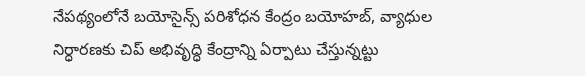నేపథ్యంలోనే బయోసైన్స్ పరిశోధన కేంద్రం బయోహబ్, వ్యాధుల నిర్ధారణకు చిప్ అభివృద్ధి కేంద్రాన్ని ఏర్పాటు చేస్తున్నట్టు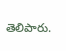తెలిపారు.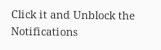Click it and Unblock the Notifications